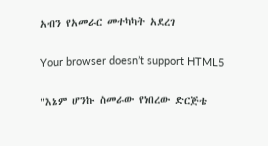አብን የአመራር መተካካት አደረገ

Your browser doesn’t support HTML5

"እኔም ሆንኩ ስመራው የነበረው ድርጅቴ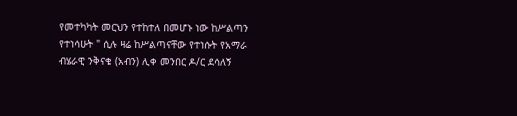የመተካካት መርህን የተከተለ በመሆኑ ነው ከሥልጣን የተነሳሁት " ሲሉ ዛሬ ከሥልጣናቸው የተነሱት የአማራ ብሄራዊ ንቅናቄ (አብን) ሊቀ መንበር ዶ/ር ደሳለኝ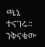ጫኔ ተናገሩ። ንቅናቄው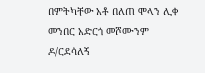በምትካቸው አቶ በለጠ ሞላን ሊቀ መንበር አድርጎ መሾሙንም ዶ/ርደሳለኝ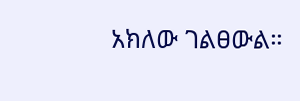አክለው ገልፀውል።